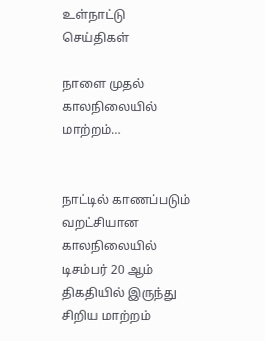உள்நாட்டு செய்திகள்

நாளை முதல் காலநிலையில் மாற்றம்…


நாட்டில் காணப்படும் வறட்சியான காலநிலையில் டிசம்பர் 20 ஆம் திகதியில் இருந்து சிறிய மாற்றம்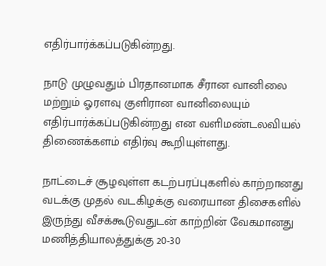எதிர்பார்க்கப்படுகின்றது.

நாடு முழுவதும் பிரதானமாக சீரான வானிலை மற்றும் ஓரளவு குளிரான வானிலையும் எதிர்பார்க்கப்படுகின்றது என வளிமண்டலவியல் திணைக்களம் எதிர்வு கூறியுள்ளது.

நாட்டைச் சூழவுள்ள கடற்பரப்புகளில் காற்றானது வடக்கு முதல் வடகிழக்கு வரையான திசைகளில் இருந்து வீசக்கூடுவதுடன் காற்றின் வேகமானது மணித்தியாலத்துக்கு 20-30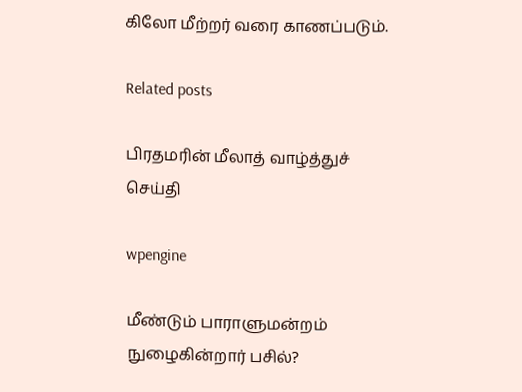கிலோ மீற்றர் வரை காணப்படும்.

Related posts

பிரதமரின் மீலாத் வாழ்த்துச் செய்தி

wpengine

மீண்டும் பாராளுமன்றம் நுழைகின்றார் பசில்?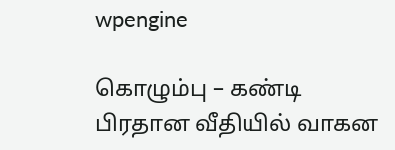wpengine

கொழும்பு – கண்டி பிரதான வீதியில் வாகன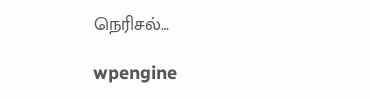நெரிசல்…

wpengine